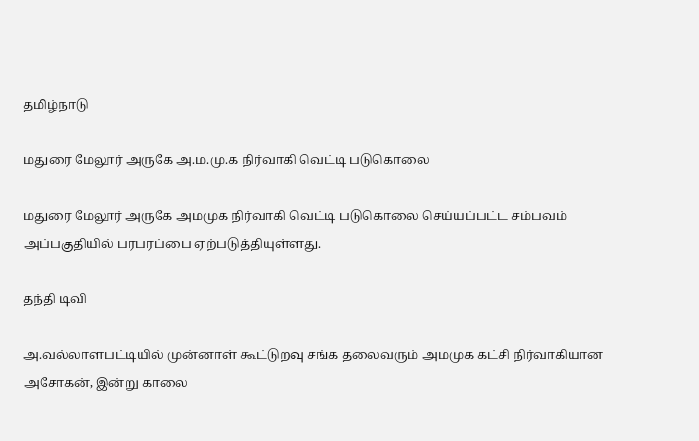தமிழ்நாடு

மதுரை மேலூர் அருகே அ.ம.மு.க நிர்வாகி வெட்டி படுகொலை

மதுரை மேலூர் அருகே அமமுக நிர்வாகி வெட்டி படுகொலை செய்யப்பட்ட சம்பவம் அப்பகுதியில் பரபரப்பை ஏற்படுத்தியுள்ளது.

தந்தி டிவி

அ.வல்லாளபட்டியில் முன்னாள் கூட்டுறவு சங்க தலைவரும் அமமுக கட்சி நிர்வாகியான அசோகன், இன்று காலை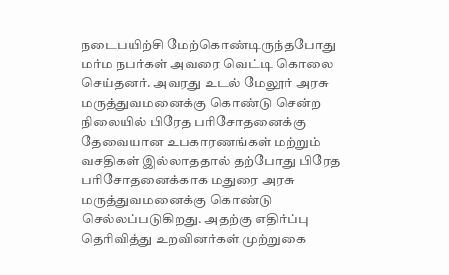நடைபயிற்சி மேற்கொண்டிருந்தபோது மர்ம நபர்கள் அவரை வெட்டி கொலை செய்தனர். அவரது உடல் மேலூர் அரசு மருத்துவமனைக்கு கொண்டு சென்ற நிலையில் பிரேத பரிசோதனைக்கு தேவையான உபகாரணங்கள் மற்றும் வசதிகள் இல்லாததால் தற்போது பிரேத பரிசோதனைக்காக மதுரை அரசு மருத்துவமனைக்கு கொண்டு செல்லப்படுகிறது. அதற்கு எதிர்ப்பு தெரிவித்து உறவினர்கள் முற்றுகை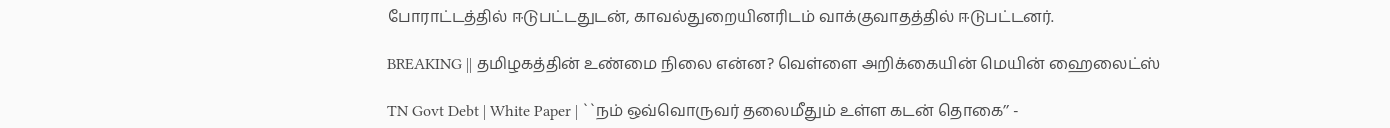போராட்டத்தில் ஈடுபட்டதுடன், காவல்துறையினரிடம் வாக்குவாதத்தில் ஈடுபட்டனர்.

BREAKING || தமிழகத்தின் உண்மை நிலை என்ன? வெள்ளை அறிக்கையின் மெயின் ஹைலைட்ஸ்

TN Govt Debt | White Paper | ``நம் ஒவ்வொருவர் தலைமீதும் உள்ள கடன் தொகை’’ -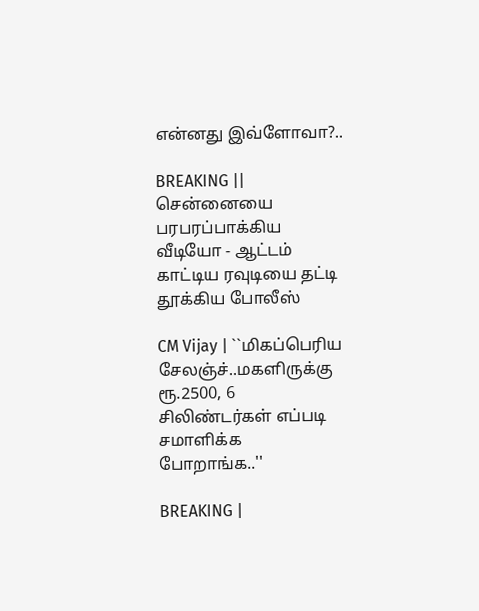என்னது இவ்ளோவா?..

BREAKING || சென்னையை பரபரப்பாக்கிய வீடியோ - ஆட்டம் காட்டிய ரவுடியை தட்டி தூக்கிய போலீஸ்

CM Vijay | ``மிகப்பெரிய சேலஞ்ச்..மகளிருக்கு ரூ.2500, 6 சிலிண்டர்கள் எப்படி சமாளிக்க போறாங்க..''

BREAKING |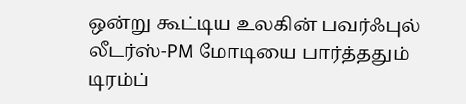ஒன்று கூட்டிய உலகின் பவர்ஃபுல் லீடர்ஸ்-PM மோடியை பார்த்ததும் டிரம்ப்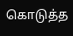கொடுத்த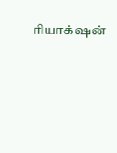ரியாக்‌ஷன்